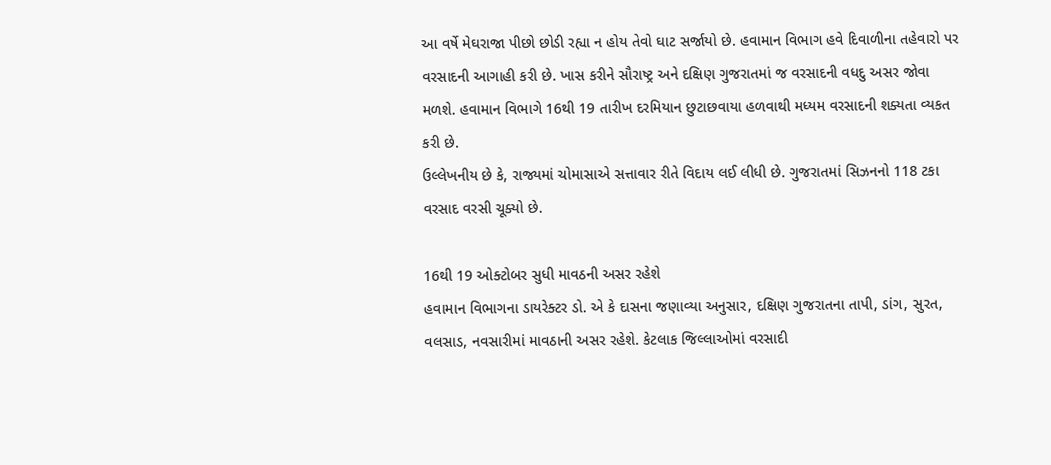આ વર્ષે મેઘરાજા પીછો છોડી રહ્યા ન હોય તેવો ઘાટ સર્જાયો છે. હવામાન વિભાગ હવે દિવાળીના તહેવારો પર વરસાદની આગાહી કરી છે. ખાસ કરીને સૌરાષ્ટ્ર અને દક્ષિણ ગુજરાતમાં જ વરસાદની વધદુ અસર જોવા મળશે. હવામાન વિભાગે 16થી 19 તારીખ દરમિયાન છુટાછવાયા હળવાથી મધ્યમ વરસાદની શક્યતા વ્યકત કરી છે.
ઉલ્લેખનીય છે કે, રાજ્યમાં ચોમાસાએ સત્તાવાર રીતે વિદાય લઈ લીધી છે. ગુજરાતમાં સિઝનનો 118 ટકા વરસાદ વરસી ચૂક્યો છે.

16થી 19 ઓક્ટોબર સુધી માવઠની અસર રહેશે
હવામાન વિભાગના ડાયરેક્ટર ડો. એ કે દાસના જણાવ્યા અનુસાર, દક્ષિણ ગુજરાતના તાપી, ડાંગ, સુરત, વલસાડ, નવસારીમાં માવઠાની અસર રહેશે. કેટલાક જિલ્લાઓમાં વરસાદી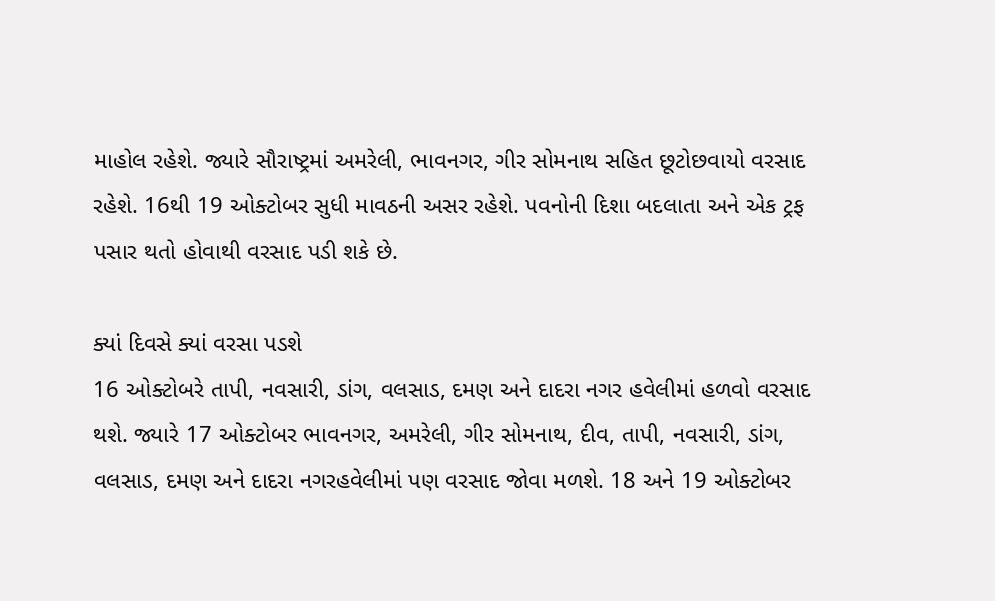માહોલ રહેશે. જ્યારે સૌરાષ્ટ્રમાં અમરેલી, ભાવનગર, ગીર સોમનાથ સહિત છૂટોછવાયો વરસાદ રહેશે. 16થી 19 ઓક્ટોબર સુધી માવઠની અસર રહેશે. પવનોની દિશા બદલાતા અને એક ટ્રફ પસાર થતો હોવાથી વરસાદ પડી શકે છે.

ક્યાં દિવસે ક્યાં વરસા પડશે
16 ઓક્ટોબરે તાપી, નવસારી, ડાંગ, વલસાડ, દમણ અને દાદરા નગર હવેલીમાં હળવો વરસાદ થશે. જ્યારે 17 ઓક્ટોબર ભાવનગર, અમરેલી, ગીર સોમનાથ, દીવ, તાપી, નવસારી, ડાંગ, વલસાડ, દમણ અને દાદરા નગરહવેલીમાં પણ વરસાદ જોવા મળશે. 18 અને 19 ઓક્ટોબર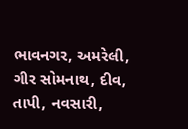ભાવનગર, અમરેલી, ગીર સોમનાથ, દીવ, તાપી, નવસારી,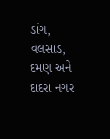ડાંગ, વલસાડ, દમણ અને દાદરા નગર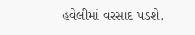હવેલીમાં વરસાદ પડશે.